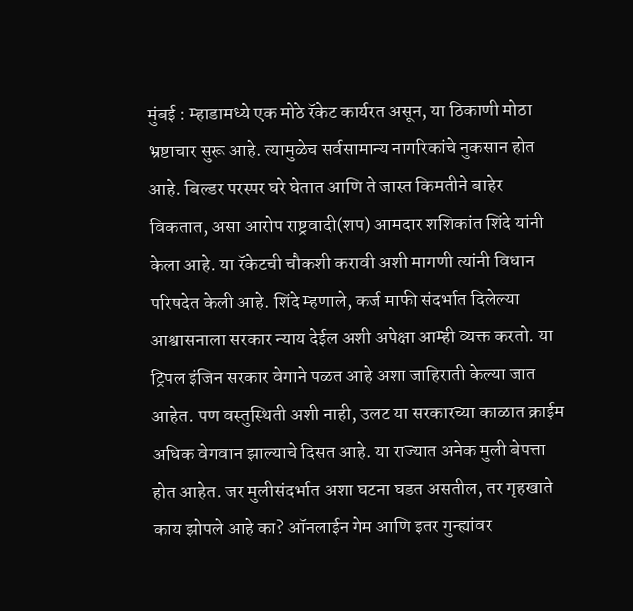मुंबई : म्हाडामध्ये एक मोठे रॅकेट कार्यरत असून, या ठिकाणी मोठा भ्रष्टाचार सुरू आहे. त्यामुळेच सर्वसामान्य नागरिकांचे नुकसान होत आहे. बिल्डर परस्पर घरे घेतात आणि ते जास्त किमतीने बाहेर विकतात, असा आरोप राष्ट्रवादी(शप) आमदार शशिकांत शिंदे यांनी केला आहे. या रॅकेटची चौकशी करावी अशी मागणी त्यांनी विधान परिषदेत केली आहे. शिंदे म्हणाले, कर्ज माफी संदर्भात दिलेल्या आश्वासनाला सरकार न्याय देईल अशी अपेक्षा आम्ही व्यक्त करतो. या ट्रिपल इंजिन सरकार वेगाने पळत आहे अशा जाहिराती केल्या जात आहेत. पण वस्तुस्थिती अशी नाही, उलट या सरकारच्या काळात क्राईम अधिक वेगवान झाल्याचे दिसत आहे. या राज्यात अनेक मुली बेपत्ता होत आहेत. जर मुलीसंदर्भात अशा घटना घडत असतील, तर गृहखाते काय झोपले आहे का? ऑनलाईन गेम आणि इतर गुन्ह्यांवर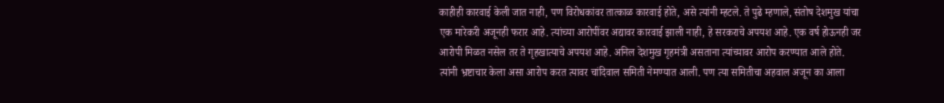काहीही कारवाई केली जात नाही, पण विरोधकांवर तात्काळ कारवाई होते, असे त्यांनी म्हटले. ते पुढे म्हणाले, संतोष देशमुख यांचा एक मारेकरी अजूनही फरार आहे. त्यांच्या आरोपींवर अद्यावर कारवाई झाली नाही, हे सरकराचे अपयश आहे. एक वर्ष होऊनही जर आरोपी मिळत नसेल तर ते गृहखात्याचे अपयश आहे. अनिल देशमुख गृहमंत्री असताना त्यांच्यावर आरोप करण्यात आले होते. त्यांनी भ्रष्टाचार केला असा आरोप करत त्यावर चांदिवाल समिती नेमण्यात आली. पण त्या समितीचा अहवाल अजून का आला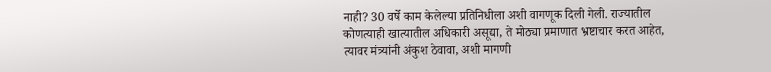नाही? 30 वर्षे काम केलेल्या प्रतिनिधीला अशी वागणूक दिली गेली. राज्यातील कोणत्याही खात्यातील अधिकारी असूद्या, ते मोठ्या प्रमाणात भ्रष्टाचार करत आहेत, त्यावर मंत्र्यांनी अंकुश ठेवावा, अशी मागणी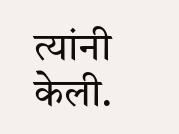त्यांनी केली.